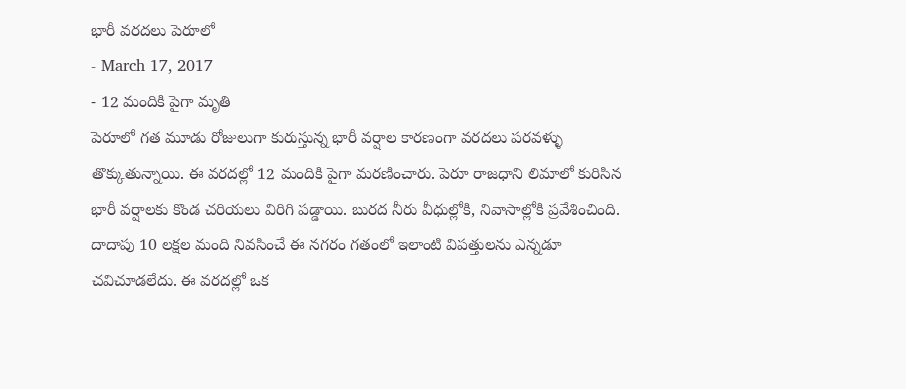భారీ వరదలు పెరూలో
- March 17, 2017
- 12 మందికి పైగా మృతి
పెరూలో గత మూడు రోజులుగా కురుస్తున్న భారీ వర్షాల కారణంగా వరదలు పరవళ్ళు తొక్కుతున్నాయి. ఈ వరదల్లో 12 మందికి పైగా మరణించారు. పెరూ రాజధాని లిమాలో కురిసిన భారీ వర్షాలకు కొండ చరియలు విరిగి పడ్డాయి. బురద నీరు వీధుల్లోకి, నివాసాల్లోకి ప్రవేశించింది. దాదాపు 10 లక్షల మంది నివసించే ఈ నగరం గతంలో ఇలాంటి విపత్తులను ఎన్నడూ చవిచూడలేదు. ఈ వరదల్లో ఒక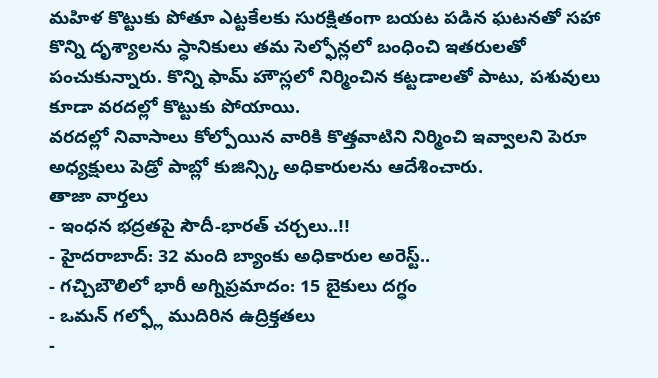మహిళ కొట్టుకు పోతూ ఎట్టకేలకు సురక్షితంగా బయట పడిన ఘటనతో సహా కొన్ని దృశ్యాలను స్ధానికులు తమ సెల్ఫోన్లలో బంధించి ఇతరులతో పంచుకున్నారు. కొన్ని ఫామ్ హౌస్లలో నిర్మించిన కట్టడాలతో పాటు, పశువులు కూడా వరదల్లో కొట్టుకు పోయాయి.
వరదల్లో నివాసాలు కోల్పోయిన వారికి కొత్తవాటిని నిర్మించి ఇవ్వాలని పెరూ అధ్యక్షులు పెడ్రో పాబ్లో కుజిన్స్కి అధికారులను ఆదేశించారు.
తాజా వార్తలు
- ఇంధన భద్రతపై సౌదీ-భారత్ చర్చలు..!!
- హైదరాబాద్: 32 మంది బ్యాంకు అధికారుల అరెస్ట్..
- గచ్చిబౌలిలో భారీ అగ్నిప్రమాదం: 15 బైకులు దగ్ధం
- ఒమన్ గల్ఫ్లో ముదిరిన ఉద్రిక్తతలు
-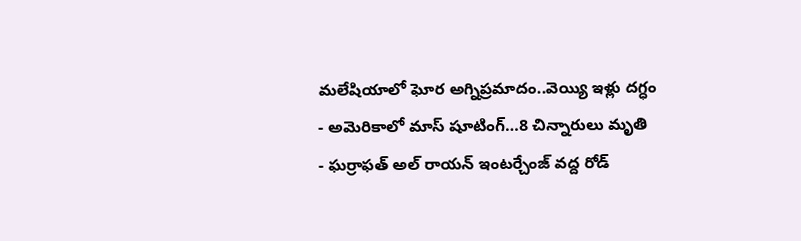మలేషియాలో ఘోర అగ్నిప్రమాదం..వెయ్యి ఇళ్లు దగ్ధం
- అమెరికాలో మాస్ షూటింగ్…8 చిన్నారులు మృతి
- ఘర్రాఫత్ అల్ రాయన్ ఇంటర్చేంజ్ వద్ద రోడ్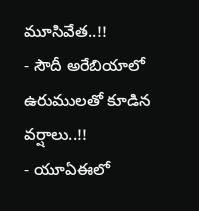మూసివేత..!!
- సౌదీ అరేబియాలో ఉరుములతో కూడిన వర్షాలు..!!
- యూఏఈలో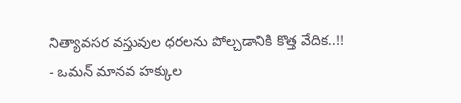నిత్యావసర వస్తువుల ధరలను పోల్చడానికి కొత్త వేదిక..!!
- ఒమన్ మానవ హక్కుల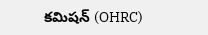కమిషన్ (OHRC)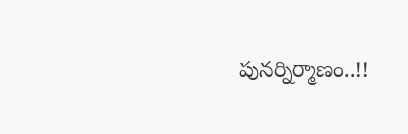పునర్నిర్మాణం..!!